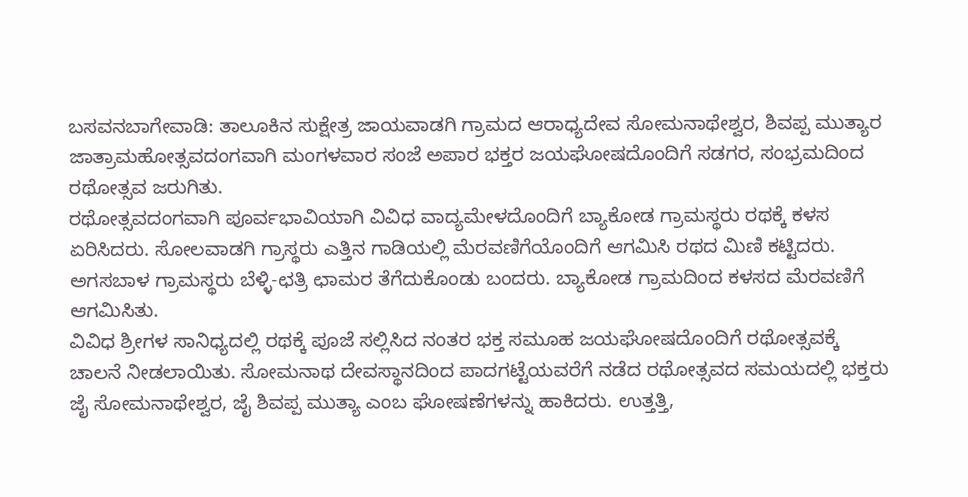ಬಸವನಬಾಗೇವಾಡಿ: ತಾಲೂಕಿನ ಸುಕ್ಷೇತ್ರ ಜಾಯವಾಡಗಿ ಗ್ರಾಮದ ಆರಾಧ್ಯದೇವ ಸೋಮನಾಥೇಶ್ವರ, ಶಿವಪ್ಪ ಮುತ್ಯಾರ ಜಾತ್ರಾಮಹೋತ್ಸವದಂಗವಾಗಿ ಮಂಗಳವಾರ ಸಂಜೆ ಅಪಾರ ಭಕ್ತರ ಜಯಘೋಷದೊಂದಿಗೆ ಸಡಗರ, ಸಂಭ್ರಮದಿಂದ ರಥೋತ್ಸವ ಜರುಗಿತು.
ರಥೋತ್ಸವದಂಗವಾಗಿ ಪೂರ್ವಭಾವಿಯಾಗಿ ವಿವಿಧ ವಾದ್ಯಮೇಳದೊಂದಿಗೆ ಬ್ಯಾಕೋಡ ಗ್ರಾಮಸ್ಥರು ರಥಕ್ಕೆ ಕಳಸ ಏರಿಸಿದರು. ಸೋಲವಾಡಗಿ ಗ್ರಾಸ್ಥರು ಎತ್ತಿನ ಗಾಡಿಯಲ್ಲಿ ಮೆರವಣಿಗೆಯೊಂದಿಗೆ ಆಗಮಿಸಿ ರಥದ ಮಿಣಿ ಕಟ್ಟಿದರು. ಅಗಸಬಾಳ ಗ್ರಾಮಸ್ಥರು ಬೆಳ್ಳಿ-ಛತ್ರಿ ಛಾಮರ ತೆಗೆದುಕೊಂಡು ಬಂದರು. ಬ್ಯಾಕೋಡ ಗ್ರಾಮದಿಂದ ಕಳಸದ ಮೆರವಣಿಗೆ ಆಗಮಿಸಿತು.
ವಿವಿಧ ಶ್ರೀಗಳ ಸಾನಿಧ್ಯದಲ್ಲಿ ರಥಕ್ಕೆ ಪೂಜೆ ಸಲ್ಲಿಸಿದ ನಂತರ ಭಕ್ತ ಸಮೂಹ ಜಯಘೋಷದೊಂದಿಗೆ ರಥೋತ್ಸವಕ್ಕೆ ಚಾಲನೆ ನೀಡಲಾಯಿತು. ಸೋಮನಾಥ ದೇವಸ್ಥಾನದಿಂದ ಪಾದಗಟ್ಟೆಯವರೆಗೆ ನಡೆದ ರಥೋತ್ಸವದ ಸಮಯದಲ್ಲಿ ಭಕ್ತರು ಜೈ ಸೋಮನಾಥೇಶ್ವರ, ಜೈ ಶಿವಪ್ಪ ಮುತ್ಯಾ ಎಂಬ ಘೋಷಣೆಗಳನ್ನು ಹಾಕಿದರು. ಉತ್ತತ್ತಿ,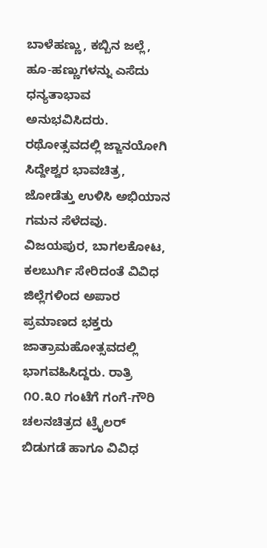ಬಾಳೆಹಣ್ಣು, ಕಬ್ಬಿನ ಜಲ್ಲೆ, ಹೂ-ಹಣ್ಣುಗಳನ್ನು ಎಸೆದು ಧನ್ಯತಾಭಾವ ಅನುಭವಿಸಿದರು. ರಥೋತ್ಸವದಲ್ಲಿ ಜ್ಙಾನಯೋಗಿ ಸಿದ್ದೇಶ್ವರ ಭಾವಚಿತ್ರ, ಜೋಡೆತ್ತು ಉಳಿಸಿ ಅಭಿಯಾನ ಗಮನ ಸೆಳೆದವು.
ವಿಜಯಪುರ, ಬಾಗಲಕೋಟ, ಕಲಬುರ್ಗಿ ಸೇರಿದಂತೆ ವಿವಿಧ ಜಿಲ್ಲೆಗಳಿಂದ ಅಪಾರ ಪ್ರಮಾಣದ ಭಕ್ತರು ಜಾತ್ರಾಮಹೋತ್ಸವದಲ್ಲಿ ಭಾಗವಹಿಸಿದ್ದರು. ರಾತ್ರಿ ೧೦.೩೦ ಗಂಟೆಗೆ ಗಂಗೆ-ಗೌರಿ ಚಲನಚಿತ್ರದ ಟ್ರೈಲರ್ ಬಿಡುಗಡೆ ಹಾಗೂ ವಿವಿಧ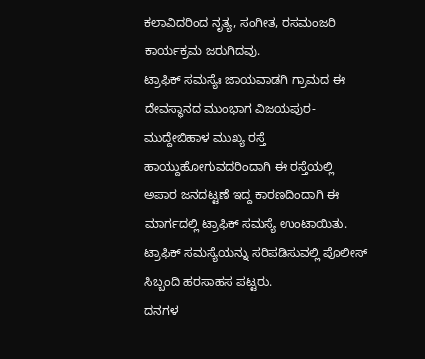ಕಲಾವಿದರಿಂದ ನೃತ್ಯ, ಸಂಗೀತ, ರಸಮಂಜರಿ ಕಾರ್ಯಕ್ರಮ ಜರುಗಿದವು.
ಟ್ರಾಫಿಕ್ ಸಮಸ್ಯೆಃ ಜಾಯವಾಡಗಿ ಗ್ರಾಮದ ಈ ದೇವಸ್ಥಾನದ ಮುಂಭಾಗ ವಿಜಯಪುರ-ಮುದ್ದೇಬಿಹಾಳ ಮುಖ್ಯ ರಸ್ತೆ ಹಾಯ್ದುಹೋಗುವದರಿಂದಾಗಿ ಈ ರಸ್ತೆಯಲ್ಲಿ ಅಪಾರ ಜನದಟ್ಟಣೆ ಇದ್ದ ಕಾರಣದಿಂದಾಗಿ ಈ ಮಾರ್ಗದಲ್ಲಿ ಟ್ರಾಫಿಕ್ ಸಮಸ್ಯೆ ಉಂಟಾಯಿತು. ಟ್ರಾಫಿಕ್ ಸಮಸ್ಯೆಯನ್ನು ಸರಿಪಡಿಸುವಲ್ಲಿ ಪೊಲೀಸ್ ಸಿಬ್ಬಂದಿ ಹರಸಾಹಸ ಪಟ್ಟರು.
ದನಗಳ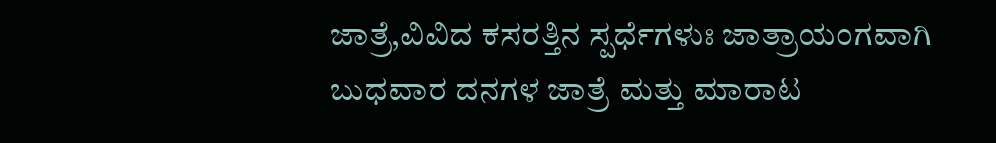ಜಾತ್ರೆ,ವಿವಿದ ಕಸರತ್ತಿನ ಸ್ಪರ್ಧೆಗಳುಃ ಜಾತ್ರಾಯಂಗವಾಗಿ ಬುಧವಾರ ದನಗಳ ಜಾತ್ರೆ ಮತ್ತು ಮಾರಾಟ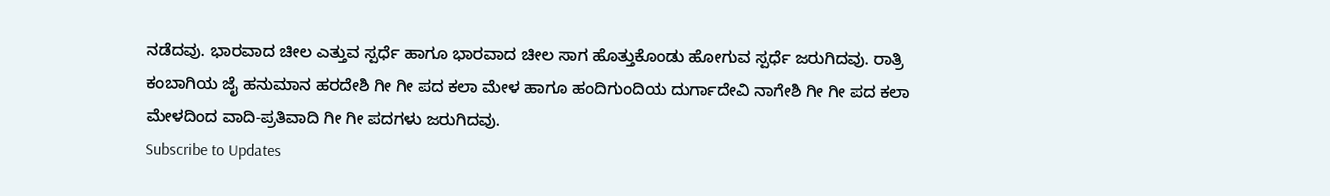ನಡೆದವು. ಭಾರವಾದ ಚೀಲ ಎತ್ತುವ ಸ್ಪರ್ಧೆ ಹಾಗೂ ಭಾರವಾದ ಚೀಲ ಸಾಗ ಹೊತ್ತುಕೊಂಡು ಹೋಗುವ ಸ್ಪರ್ಧೆ ಜರುಗಿದವು. ರಾತ್ರಿ ಕಂಬಾಗಿಯ ಜೈ ಹನುಮಾನ ಹರದೇಶಿ ಗೀ ಗೀ ಪದ ಕಲಾ ಮೇಳ ಹಾಗೂ ಹಂದಿಗುಂದಿಯ ದುರ್ಗಾದೇವಿ ನಾಗೇಶಿ ಗೀ ಗೀ ಪದ ಕಲಾ ಮೇಳದಿಂದ ವಾದಿ-ಪ್ರತಿವಾದಿ ಗೀ ಗೀ ಪದಗಳು ಜರುಗಿದವು.
Subscribe to Updates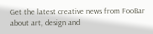Get the latest creative news from FooBar about art, design and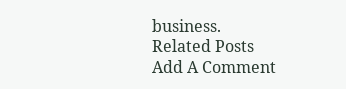business.
Related Posts
Add A Comment